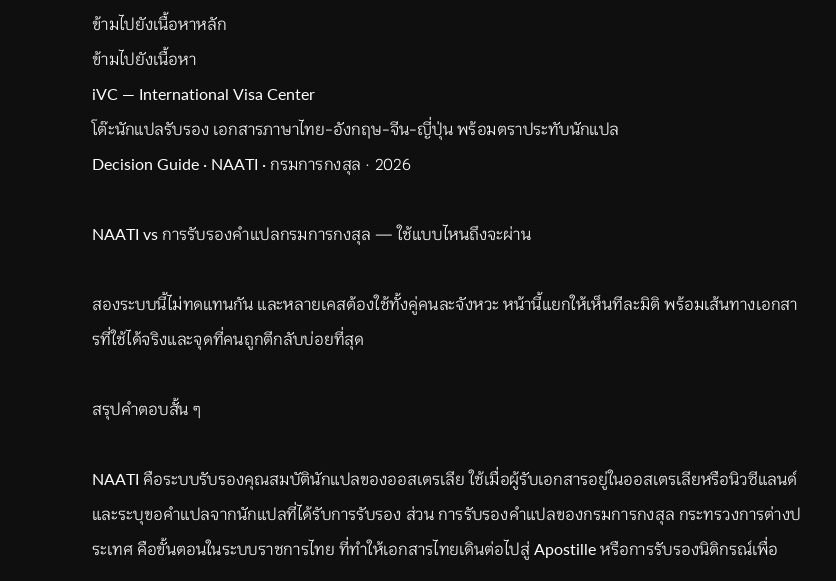ข้ามไปยังเนื้อหาหลัก
ข้ามไปยังเนื้อหา
iVC — International Visa Center
โต๊ะนักแปลรับรอง เอกสารภาษาไทย-อังกฤษ-จีน-ญี่ปุ่น พร้อมตราประทับนักแปล
Decision Guide · NAATI · กรมการกงสุล · 2026

NAATI vs การรับรองคำแปลกรมการกงสุล — ใช้แบบไหนถึงจะผ่าน

สองระบบนี้ไม่ทดแทนกัน และหลายเคสต้องใช้ทั้งคู่คนละจังหวะ หน้านี้แยกให้เห็นทีละมิติ พร้อมเส้นทางเอกสารที่ใช้ได้จริงและจุดที่คนถูกตีกลับบ่อยที่สุด

สรุปคำตอบสั้น ๆ

NAATI คือระบบรับรองคุณสมบัตินักแปลของออสเตรเลีย ใช้เมื่อผู้รับเอกสารอยู่ในออสเตรเลียหรือนิวซีแลนด์และระบุขอคำแปลจากนักแปลที่ได้รับการรับรอง ส่วน การรับรองคำแปลของกรมการกงสุล กระทรวงการต่างประเทศ คือขั้นตอนในระบบราชการไทย ที่ทำให้เอกสารไทยเดินต่อไปสู่ Apostille หรือการรับรองนิติกรณ์เพื่อ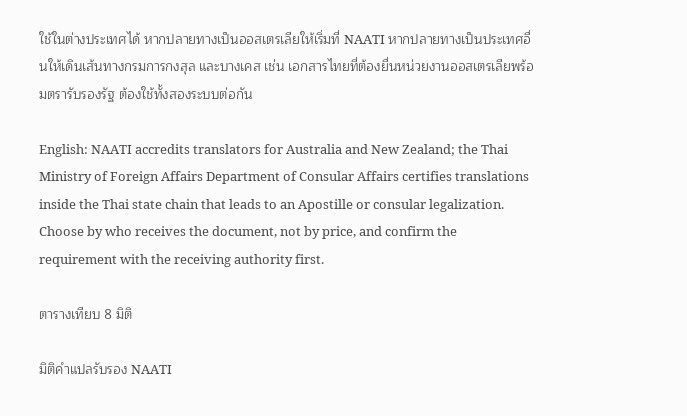ใช้ในต่างประเทศได้ หากปลายทางเป็นออสเตรเลียให้เริ่มที่ NAATI หากปลายทางเป็นประเทศอื่นให้เดินเส้นทางกรมการกงสุล และบางเคส เช่น เอกสารไทยที่ต้องยื่นหน่วยงานออสเตรเลียพร้อมตรารับรองรัฐ ต้องใช้ทั้งสองระบบต่อกัน

English: NAATI accredits translators for Australia and New Zealand; the Thai Ministry of Foreign Affairs Department of Consular Affairs certifies translations inside the Thai state chain that leads to an Apostille or consular legalization. Choose by who receives the document, not by price, and confirm the requirement with the receiving authority first.

ตารางเทียบ 8 มิติ

มิติคำแปลรับรอง NAATI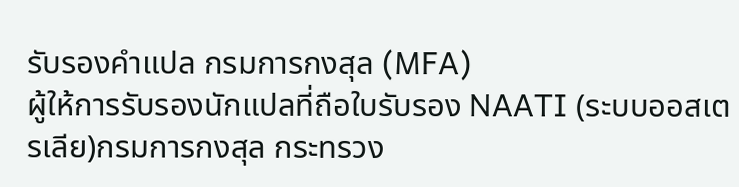รับรองคำแปล กรมการกงสุล (MFA)
ผู้ให้การรับรองนักแปลที่ถือใบรับรอง NAATI (ระบบออสเตรเลีย)กรมการกงสุล กระทรวง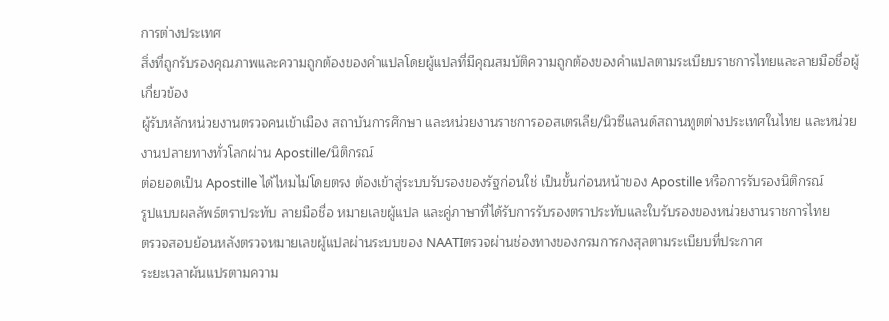การต่างประเทศ
สิ่งที่ถูกรับรองคุณภาพและความถูกต้องของคำแปลโดยผู้แปลที่มีคุณสมบัติความถูกต้องของคำแปลตามระเบียบราชการไทยและลายมือชื่อผู้เกี่ยวข้อง
ผู้รับหลักหน่วยงานตรวจคนเข้าเมือง สถาบันการศึกษา และหน่วยงานราชการออสเตรเลีย/นิวซีแลนด์สถานทูตต่างประเทศในไทย และหน่วยงานปลายทางทั่วโลกผ่าน Apostille/นิติกรณ์
ต่อยอดเป็น Apostille ได้ไหมไม่โดยตรง ต้องเข้าสู่ระบบรับรองของรัฐก่อนใช่ เป็นขั้นก่อนหน้าของ Apostille หรือการรับรองนิติกรณ์
รูปแบบผลลัพธ์ตราประทับ ลายมือชื่อ หมายเลขผู้แปล และคู่ภาษาที่ได้รับการรับรองตราประทับและใบรับรองของหน่วยงานราชการไทย
ตรวจสอบย้อนหลังตรวจหมายเลขผู้แปลผ่านระบบของ NAATIตรวจผ่านช่องทางของกรมการกงสุลตามระเบียบที่ประกาศ
ระยะเวลาผันแปรตามความ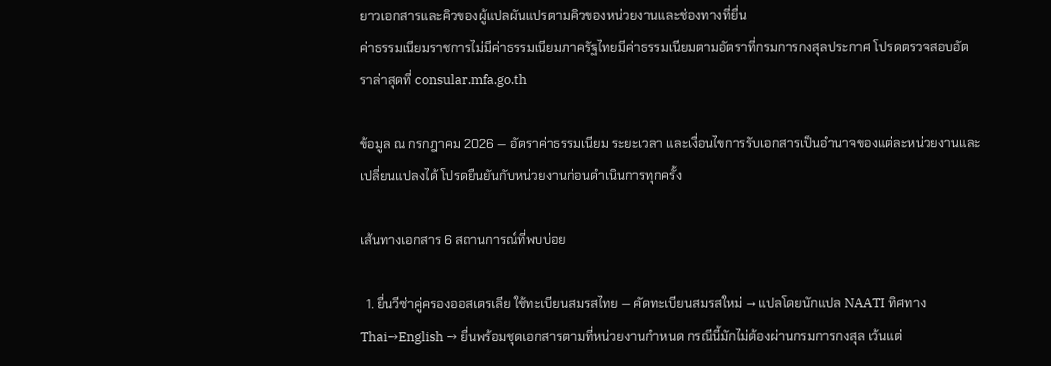ยาวเอกสารและคิวของผู้แปลผันแปรตามคิวของหน่วยงานและช่องทางที่ยื่น
ค่าธรรมเนียมราชการไม่มีค่าธรรมเนียมภาครัฐไทยมีค่าธรรมเนียมตามอัตราที่กรมการกงสุลประกาศ โปรดตรวจสอบอัตราล่าสุดที่ consular.mfa.go.th

ข้อมูล ณ กรกฎาคม 2026 — อัตราค่าธรรมเนียม ระยะเวลา และเงื่อนไขการรับเอกสารเป็นอำนาจของแต่ละหน่วยงานและเปลี่ยนแปลงได้ โปรดยืนยันกับหน่วยงานก่อนดำเนินการทุกครั้ง

เส้นทางเอกสาร 6 สถานการณ์ที่พบบ่อย

  1. ยื่นวีซ่าคู่ครองออสเตรเลีย ใช้ทะเบียนสมรสไทย — คัดทะเบียนสมรสใหม่ → แปลโดยนักแปล NAATI ทิศทาง Thai→English → ยื่นพร้อมชุดเอกสารตามที่หน่วยงานกำหนด กรณีนี้มักไม่ต้องผ่านกรมการกงสุล เว้นแต่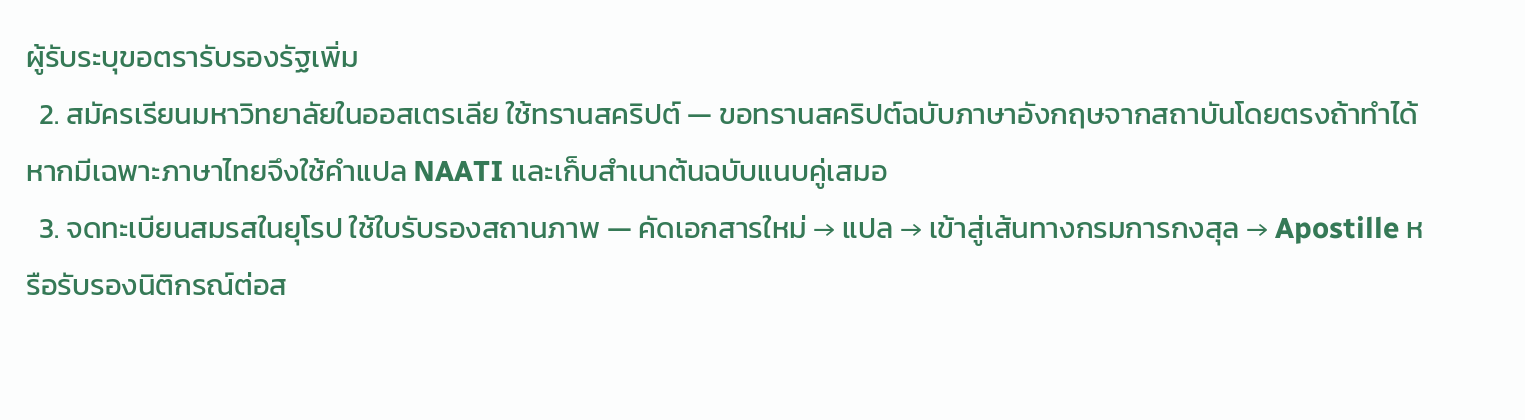ผู้รับระบุขอตรารับรองรัฐเพิ่ม
  2. สมัครเรียนมหาวิทยาลัยในออสเตรเลีย ใช้ทรานสคริปต์ — ขอทรานสคริปต์ฉบับภาษาอังกฤษจากสถาบันโดยตรงถ้าทำได้ หากมีเฉพาะภาษาไทยจึงใช้คำแปล NAATI และเก็บสำเนาต้นฉบับแนบคู่เสมอ
  3. จดทะเบียนสมรสในยุโรป ใช้ใบรับรองสถานภาพ — คัดเอกสารใหม่ → แปล → เข้าสู่เส้นทางกรมการกงสุล → Apostille หรือรับรองนิติกรณ์ต่อส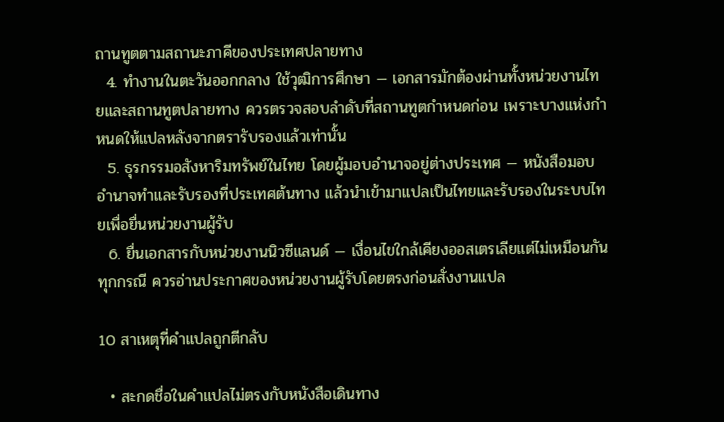ถานทูตตามสถานะภาคีของประเทศปลายทาง
  4. ทำงานในตะวันออกกลาง ใช้วุฒิการศึกษา — เอกสารมักต้องผ่านทั้งหน่วยงานไทยและสถานทูตปลายทาง ควรตรวจสอบลำดับที่สถานทูตกำหนดก่อน เพราะบางแห่งกำหนดให้แปลหลังจากตรารับรองแล้วเท่านั้น
  5. ธุรกรรมอสังหาริมทรัพย์ในไทย โดยผู้มอบอำนาจอยู่ต่างประเทศ — หนังสือมอบอำนาจทำและรับรองที่ประเทศต้นทาง แล้วนำเข้ามาแปลเป็นไทยและรับรองในระบบไทยเพื่อยื่นหน่วยงานผู้รับ
  6. ยื่นเอกสารกับหน่วยงานนิวซีแลนด์ — เงื่อนไขใกล้เคียงออสเตรเลียแต่ไม่เหมือนกันทุกกรณี ควรอ่านประกาศของหน่วยงานผู้รับโดยตรงก่อนสั่งงานแปล

10 สาเหตุที่คำแปลถูกตีกลับ

  • สะกดชื่อในคำแปลไม่ตรงกับหนังสือเดินทาง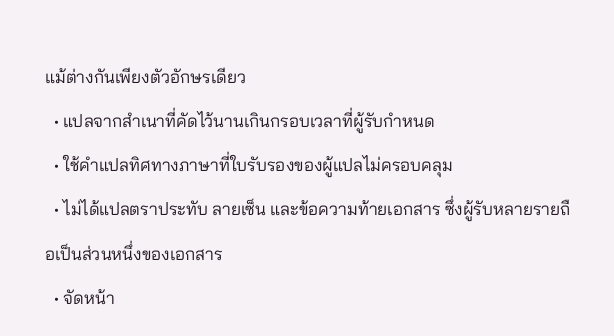แม้ต่างกันเพียงตัวอักษรเดียว
  • แปลจากสำเนาที่คัดไว้นานเกินกรอบเวลาที่ผู้รับกำหนด
  • ใช้คำแปลทิศทางภาษาที่ใบรับรองของผู้แปลไม่ครอบคลุม
  • ไม่ได้แปลตราประทับ ลายเซ็น และข้อความท้ายเอกสาร ซึ่งผู้รับหลายรายถือเป็นส่วนหนึ่งของเอกสาร
  • จัดหน้า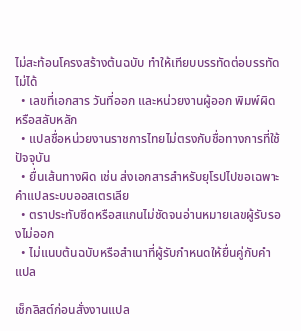ไม่สะท้อนโครงสร้างต้นฉบับ ทำให้เทียบบรรทัดต่อบรรทัดไม่ได้
  • เลขที่เอกสาร วันที่ออก และหน่วยงานผู้ออก พิมพ์ผิดหรือสลับหลัก
  • แปลชื่อหน่วยงานราชการไทยไม่ตรงกับชื่อทางการที่ใช้ปัจจุบัน
  • ยื่นเส้นทางผิด เช่น ส่งเอกสารสำหรับยุโรปไปขอเฉพาะคำแปลระบบออสเตรเลีย
  • ตราประทับซีดหรือสแกนไม่ชัดจนอ่านหมายเลขผู้รับรองไม่ออก
  • ไม่แนบต้นฉบับหรือสำเนาที่ผู้รับกำหนดให้ยื่นคู่กับคำแปล

เช็กลิสต์ก่อนสั่งงานแปล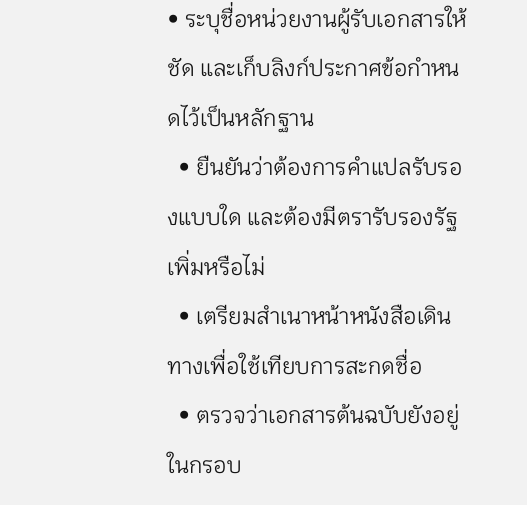• ระบุชื่อหน่วยงานผู้รับเอกสารให้ชัด และเก็บลิงก์ประกาศข้อกำหนดไว้เป็นหลักฐาน
  • ยืนยันว่าต้องการคำแปลรับรองแบบใด และต้องมีตรารับรองรัฐเพิ่มหรือไม่
  • เตรียมสำเนาหน้าหนังสือเดินทางเพื่อใช้เทียบการสะกดชื่อ
  • ตรวจว่าเอกสารต้นฉบับยังอยู่ในกรอบ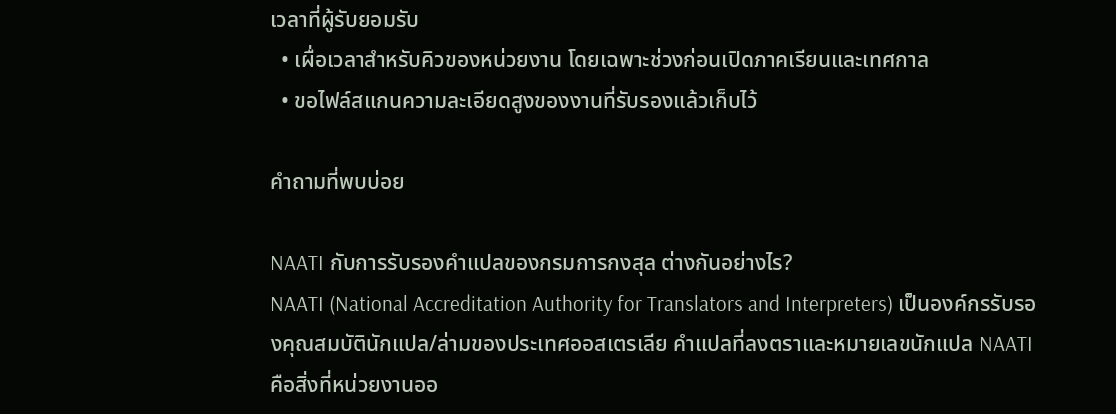เวลาที่ผู้รับยอมรับ
  • เผื่อเวลาสำหรับคิวของหน่วยงาน โดยเฉพาะช่วงก่อนเปิดภาคเรียนและเทศกาล
  • ขอไฟล์สแกนความละเอียดสูงของงานที่รับรองแล้วเก็บไว้

คำถามที่พบบ่อย

NAATI กับการรับรองคำแปลของกรมการกงสุล ต่างกันอย่างไร?
NAATI (National Accreditation Authority for Translators and Interpreters) เป็นองค์กรรับรองคุณสมบัตินักแปล/ล่ามของประเทศออสเตรเลีย คำแปลที่ลงตราและหมายเลขนักแปล NAATI คือสิ่งที่หน่วยงานออ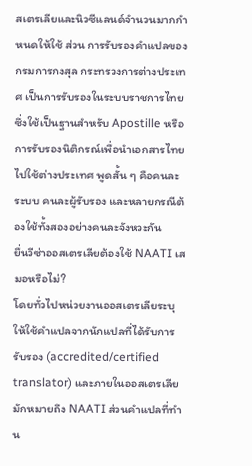สเตรเลียและนิวซีแลนด์จำนวนมากกำหนดให้ใช้ ส่วน การรับรองคำแปลของกรมการกงสุล กระทรวงการต่างประเทศ เป็นการรับรองในระบบราชการไทย ซึ่งใช้เป็นฐานสำหรับ Apostille หรือการรับรองนิติกรณ์เพื่อนำเอกสารไทยไปใช้ต่างประเทศ พูดสั้น ๆ คือคนละระบบ คนละผู้รับรอง และหลายกรณีต้องใช้ทั้งสองอย่างคนละจังหวะกัน
ยื่นวีซ่าออสเตรเลียต้องใช้ NAATI เสมอหรือไม่?
โดยทั่วไปหน่วยงานออสเตรเลียระบุให้ใช้คำแปลจากนักแปลที่ได้รับการรับรอง (accredited/certified translator) และภายในออสเตรเลียมักหมายถึง NAATI ส่วนคำแปลที่ทำน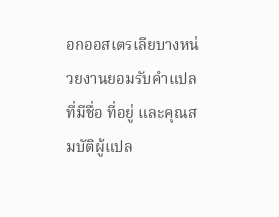อกออสเตรเลียบางหน่วยงานยอมรับคำแปลที่มีชื่อ ที่อยู่ และคุณสมบัติผู้แปล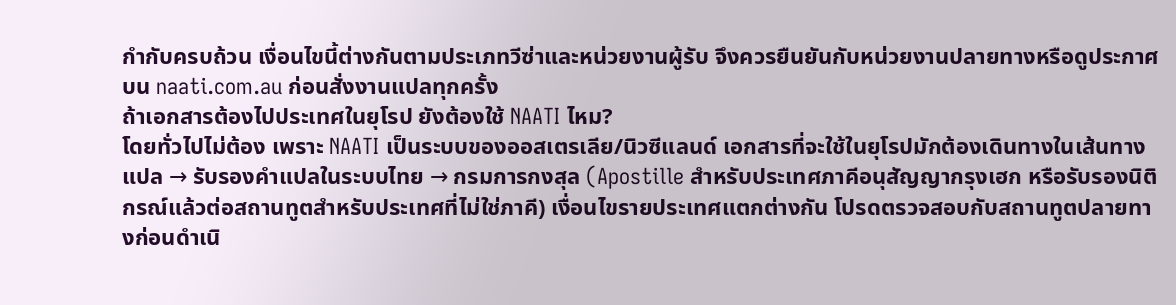กำกับครบถ้วน เงื่อนไขนี้ต่างกันตามประเภทวีซ่าและหน่วยงานผู้รับ จึงควรยืนยันกับหน่วยงานปลายทางหรือดูประกาศบน naati.com.au ก่อนสั่งงานแปลทุกครั้ง
ถ้าเอกสารต้องไปประเทศในยุโรป ยังต้องใช้ NAATI ไหม?
โดยทั่วไปไม่ต้อง เพราะ NAATI เป็นระบบของออสเตรเลีย/นิวซีแลนด์ เอกสารที่จะใช้ในยุโรปมักต้องเดินทางในเส้นทาง แปล → รับรองคำแปลในระบบไทย → กรมการกงสุล (Apostille สำหรับประเทศภาคีอนุสัญญากรุงเฮก หรือรับรองนิติกรณ์แล้วต่อสถานทูตสำหรับประเทศที่ไม่ใช่ภาคี) เงื่อนไขรายประเทศแตกต่างกัน โปรดตรวจสอบกับสถานทูตปลายทางก่อนดำเนิ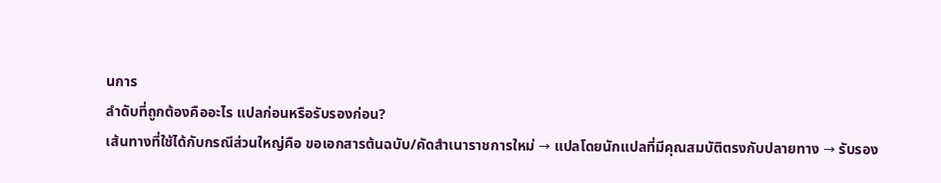นการ
ลำดับที่ถูกต้องคืออะไร แปลก่อนหรือรับรองก่อน?
เส้นทางที่ใช้ได้กับกรณีส่วนใหญ่คือ ขอเอกสารต้นฉบับ/คัดสำเนาราชการใหม่ → แปลโดยนักแปลที่มีคุณสมบัติตรงกับปลายทาง → รับรอง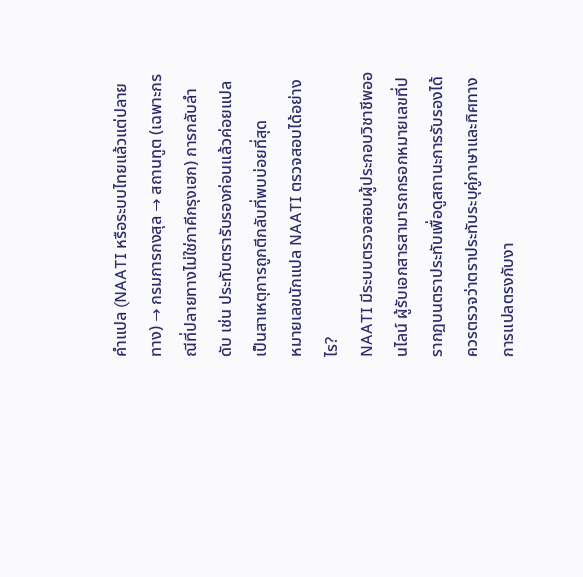คำแปล (NAATI หรือระบบไทยแล้วแต่ปลายทาง) → กรมการกงสุล → สถานทูต (เฉพาะกรณีที่ปลายทางไม่ใช่ภาคีกรุงเฮก) การกลับลำดับ เช่น ประทับตรารับรองก่อนแล้วค่อยแปล เป็นสาเหตุการถูกตีกลับที่พบบ่อยที่สุด
หมายเลขนักแปล NAATI ตรวจสอบได้อย่างไร?
NAATI มีระบบตรวจสอบผู้ประกอบวิชาชีพออนไลน์ ผู้รับเอกสารสามารถกรอกหมายเลขที่ปรากฏบนตราประทับเพื่อดูสถานะการรับรองได้ ควรตรวจว่าตราประทับระบุคู่ภาษาและทิศทางการแปลตรงกับงา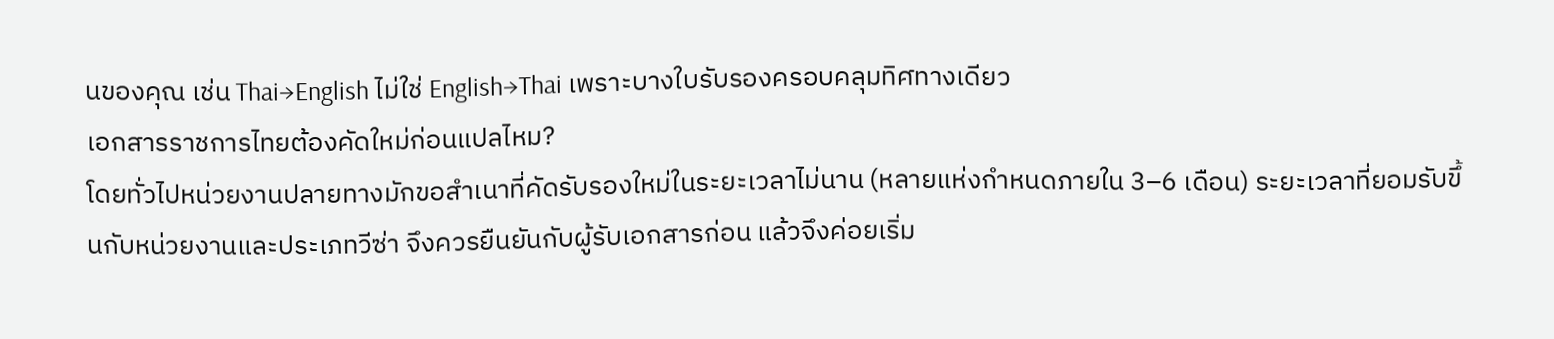นของคุณ เช่น Thai→English ไม่ใช่ English→Thai เพราะบางใบรับรองครอบคลุมทิศทางเดียว
เอกสารราชการไทยต้องคัดใหม่ก่อนแปลไหม?
โดยทั่วไปหน่วยงานปลายทางมักขอสำเนาที่คัดรับรองใหม่ในระยะเวลาไม่นาน (หลายแห่งกำหนดภายใน 3–6 เดือน) ระยะเวลาที่ยอมรับขึ้นกับหน่วยงานและประเภทวีซ่า จึงควรยืนยันกับผู้รับเอกสารก่อน แล้วจึงค่อยเริ่ม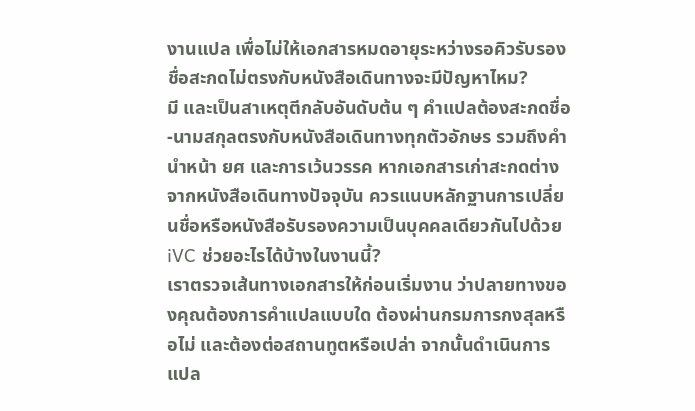งานแปล เพื่อไม่ให้เอกสารหมดอายุระหว่างรอคิวรับรอง
ชื่อสะกดไม่ตรงกับหนังสือเดินทางจะมีปัญหาไหม?
มี และเป็นสาเหตุตีกลับอันดับต้น ๆ คำแปลต้องสะกดชื่อ-นามสกุลตรงกับหนังสือเดินทางทุกตัวอักษร รวมถึงคำนำหน้า ยศ และการเว้นวรรค หากเอกสารเก่าสะกดต่างจากหนังสือเดินทางปัจจุบัน ควรแนบหลักฐานการเปลี่ยนชื่อหรือหนังสือรับรองความเป็นบุคคลเดียวกันไปด้วย
iVC ช่วยอะไรได้บ้างในงานนี้?
เราตรวจเส้นทางเอกสารให้ก่อนเริ่มงาน ว่าปลายทางของคุณต้องการคำแปลแบบใด ต้องผ่านกรมการกงสุลหรือไม่ และต้องต่อสถานทูตหรือเปล่า จากนั้นดำเนินการแปล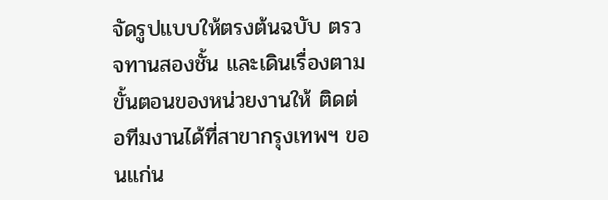จัดรูปแบบให้ตรงต้นฉบับ ตรวจทานสองชั้น และเดินเรื่องตามขั้นตอนของหน่วยงานให้ ติดต่อทีมงานได้ที่สาขากรุงเทพฯ ขอนแก่น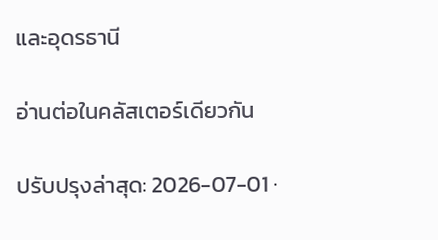และอุดรธานี

อ่านต่อในคลัสเตอร์เดียวกัน

ปรับปรุงล่าสุด: 2026-07-01 ·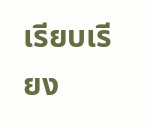เรียบเรียง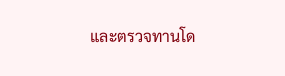และตรวจทานโด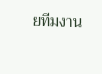ยทีมงาน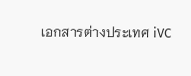เอกสารต่างประเทศ iVC